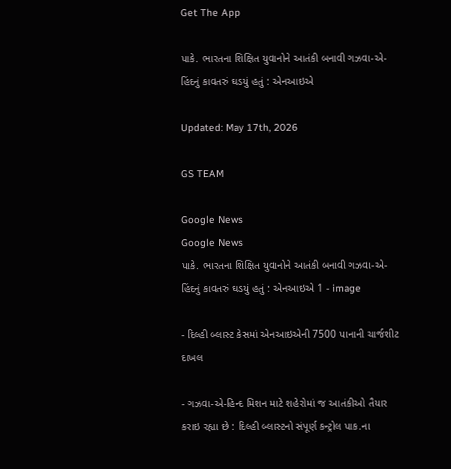Get The App

પાકે. ભારતના શિક્ષિત યુવાનોને આતંકી બનાવી ગઝવા-એ-હિંદનું કાવતરું ઘડયું હતું : એનઆઇએ

Updated: May 17th, 2026

GS TEAM

Google News
Google News
પાકે. ભારતના શિક્ષિત યુવાનોને આતંકી બનાવી ગઝવા-એ-હિંદનું કાવતરું ઘડયું હતું : એનઆઇએ 1 - image

- દિલ્હી બ્લાસ્ટ કેસમાં એનઆઇએની 7500 પાનાની ચાર્જશીટ દાખલ

- ગઝવા-એ-હિન્દ મિશન માટે શહેરોમાં જ આતંકીઓ તૈયાર કરાઇ રહ્યા છે : દિલ્હી બ્લાસ્ટનો સંપૂર્ણ કન્ટ્રોલ પાક.ના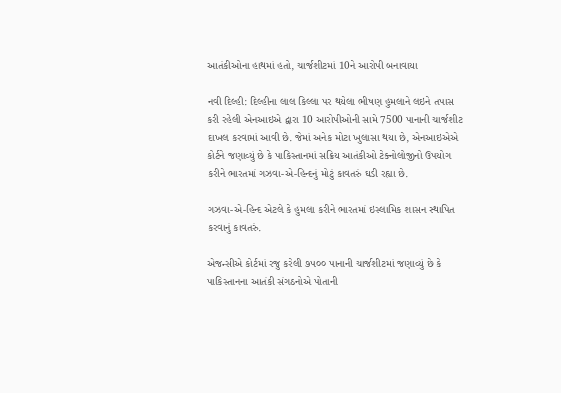આતંકીઓના હાથમાં હતો, ચાર્જશીટમાં 10ને આરોપી બનાવાયા

નવી દિલ્હી: દિલ્હીના લાલ કિલ્લા પર થયેલા ભીષણ હુમલાને લઇને તપાસ કરી રહેલી એનઆઇએ દ્વારા 10 આરોપીઓની સામે 7500 પાનાની ચાર્જશીટ દાખલ કરવામાં આવી છે. જેમાં અનેક મોટા ખુલાસા થયા છે, એનઆઇએએ કોર્ટને જણાવ્યું છે કે પાકિસ્તાનમાં સક્રિય આતંકીઓ ટેક્નોલોજીનો ઉપયોગ કરીને ભારતમાં ગઝવા-એ-હિન્દનું મોટું કાવતરું ઘડી રહ્યા છે.

ગઝવા-એ-હિન્દ એટલે કે હુમલા કરીને ભારતમાં ઇસ્લામિક શાસન સ્થાપિત કરવાનું કાવતરું.

એજન્સીએ કોર્ટમાં રજુ કરેલી ૭૫૦૦ પાનાની ચાર્જશીટમાં જણાવ્યું છે કે પાકિસ્તાનના આતંકી સંગઠનોએ પોતાની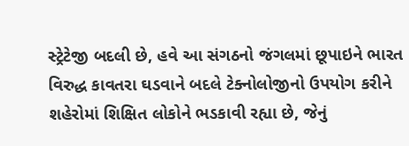સ્ટ્રેટેજી બદલી છે, હવે આ સંગઠનો જંગલમાં છૂપાઇને ભારત વિરુદ્ધ કાવતરા ઘડવાને બદલે ટેક્નોલોજીનો ઉપયોગ કરીને શહેરોમાં શિક્ષિત લોકોને ભડકાવી રહ્યા છે, જેનું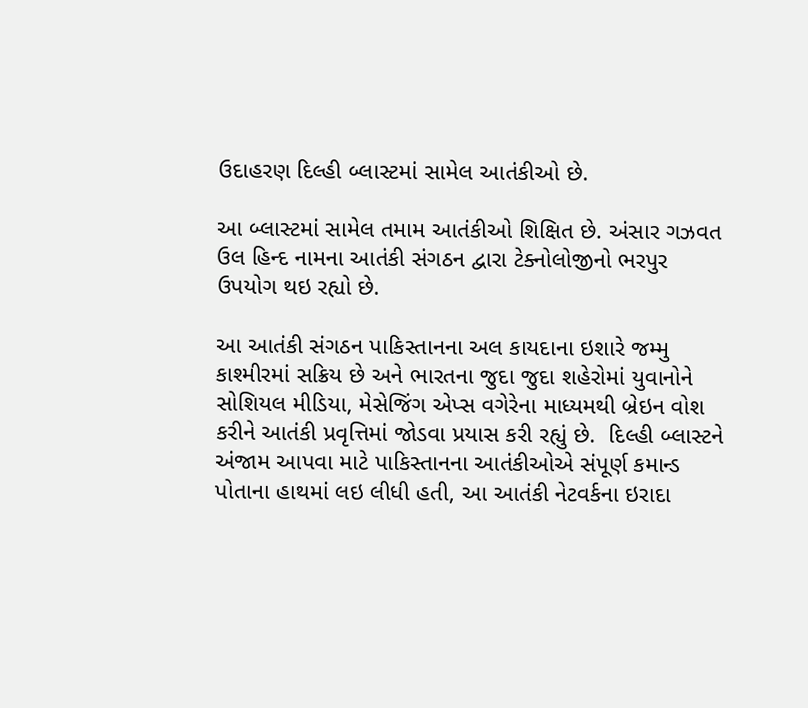ઉદાહરણ દિલ્હી બ્લાસ્ટમાં સામેલ આતંકીઓ છે.

આ બ્લાસ્ટમાં સામેલ તમામ આતંકીઓ શિક્ષિત છે. અંસાર ગઝવત ઉલ હિન્દ નામના આતંકી સંગઠન દ્વારા ટેક્નોલોજીનો ભરપુર ઉપયોગ થઇ રહ્યો છે.

આ આતંકી સંગઠન પાકિસ્તાનના અલ કાયદાના ઇશારે જમ્મુ કાશ્મીરમાં સક્રિય છે અને ભારતના જુદા જુદા શહેરોમાં યુવાનોને સોશિયલ મીડિયા, મેસેજિંગ એપ્સ વગેરેના માધ્યમથી બ્રેઇન વોશ કરીને આતંકી પ્રવૃત્તિમાં જોડવા પ્રયાસ કરી રહ્યું છે.  દિલ્હી બ્લાસ્ટને અંજામ આપવા માટે પાકિસ્તાનના આતંકીઓએ સંપૂર્ણ કમાન્ડ પોતાના હાથમાં લઇ લીધી હતી, આ આતંકી નેટવર્કના ઇરાદા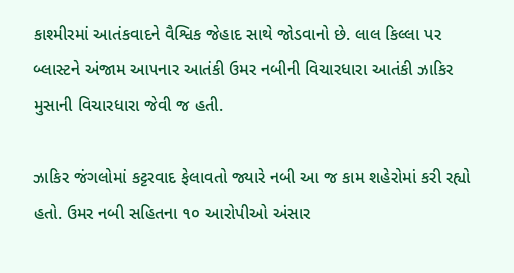કાશ્મીરમાં આતંકવાદને વૈશ્વિક જેહાદ સાથે જોડવાનો છે. લાલ કિલ્લા પર બ્લાસ્ટને અંજામ આપનાર આતંકી ઉમર નબીની વિચારધારા આતંકી ઝાકિર મુસાની વિચારધારા જેવી જ હતી.

ઝાકિર જંગલોમાં કટ્ટરવાદ ફેલાવતો જ્યારે નબી આ જ કામ શહેરોમાં કરી રહ્યો હતો. ઉમર નબી સહિતના ૧૦ આરોપીઓ અંસાર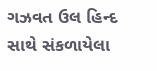ગઝવત ઉલ હિન્દ સાથે સંકળાયેલા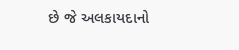છે જે અલકાયદાનો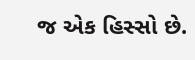જ એક હિસ્સો છે.